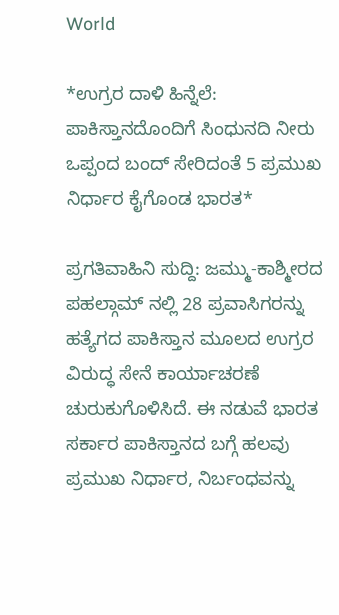World

*ಉಗ್ರರ ದಾಳಿ ಹಿನ್ನೆಲೆ: ಪಾಕಿಸ್ತಾನದೊಂದಿಗೆ ಸಿಂಧುನದಿ ನೀರು ಒಪ್ಪಂದ ಬಂದ್ ಸೇರಿದಂತೆ 5 ಪ್ರಮುಖ ನಿರ್ಧಾರ ಕೈಗೊಂಡ ಭಾರತ*

ಪ್ರಗತಿವಾಹಿನಿ ಸುದ್ದಿ: ಜಮ್ಮು-ಕಾಶ್ಮೀರದ ಪಹಲ್ಗಾಮ್ ನಲ್ಲಿ 28 ಪ್ರವಾಸಿಗರನ್ನು ಹತ್ಯೆಗದ ಪಾಕಿಸ್ತಾನ ಮೂಲದ ಉಗ್ರರ ವಿರುದ್ಧ ಸೇನೆ ಕಾರ್ಯಾಚರಣೆ ಚುರುಕುಗೊಳಿಸಿದೆ. ಈ ನಡುವೆ ಭಾರತ ಸರ್ಕಾರ ಪಾಕಿಸ್ತಾನದ ಬಗ್ಗೆ ಹಲವು ಪ್ರಮುಖ ನಿರ್ಧಾರ, ನಿರ್ಬಂಧವನ್ನು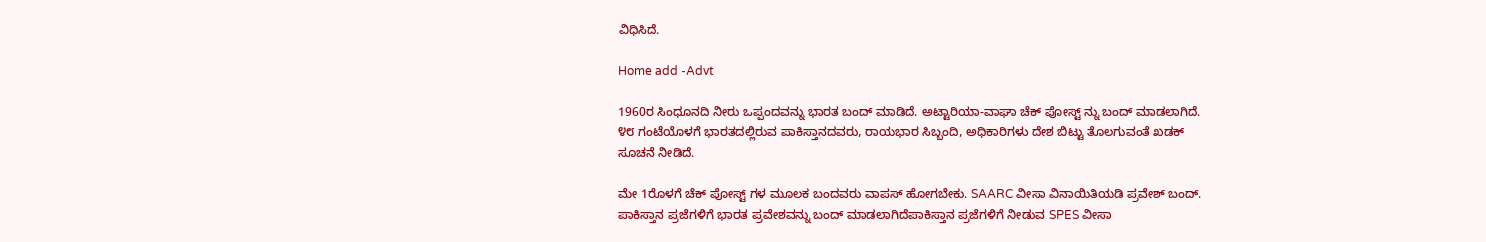ವಿಧಿಸಿದೆ.

Home add -Advt

1960ರ ಸಿಂಧೂನದಿ ನೀರು ಒಪ್ಪಂದವನ್ನು ಭಾರತ ಬಂದ್ ಮಾಡಿದೆ. ಅಟ್ಟಾರಿಯಾ-ವಾಘಾ ಚೆಕ್ ಪೋಸ್ಟ್ ನ್ನು ಬಂದ್ ಮಾಡಲಾಗಿದೆ. ೪೮ ಗಂಟೆಯೊಳಗೆ ಭಾರತದಲ್ಲಿರುವ ಪಾಕಿಸ್ತಾನದವರು, ರಾಯಭಾರ ಸಿಬ್ಬಂದಿ, ಅಧಿಕಾರಿಗಳು ದೇಶ ಬಿಟ್ಟು ತೊಲಗುವಂತೆ ಖಡಕ್ ಸೂಚನೆ ನೀಡಿದೆ.

ಮೇ 1ರೊಳಗೆ ಚೆಕ್ ಪೋಸ್ಟ್ ಗಳ ಮೂಲಕ ಬಂದವರು ವಾಪಸ್ ಹೋಗಬೇಕು. SAARC ವೀಸಾ ವಿನಾಯಿತಿಯಡಿ ಪ್ರವೇಶ್ ಬಂದ್. ಪಾಕಿಸ್ತಾನ ಪ್ರಜೆಗಳಿಗೆ ಭಾರತ ಪ್ರವೇಶವನ್ನು ಬಂದ್ ಮಾಡಲಾಗಿದೆಪಾಕಿಸ್ತಾನ ಪ್ರಜೆಗಳಿಗೆ ನೀಡುವ SPES ವೀಸಾ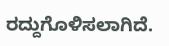ರದ್ದುಗೊಳಿಸಲಾಗಿದೆ.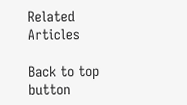Related Articles

Back to top button